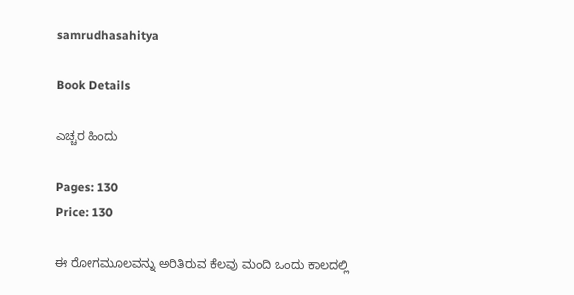samrudhasahitya

Book Details

ಎಚ್ಚರ ಹಿಂದು

Pages: 130
Price: 130

ಈ ರೋಗಮೂಲವನ್ನು ಅರಿತಿರುವ ಕೆಲವು ಮಂದಿ ಒಂದು ಕಾಲದಲ್ಲಿ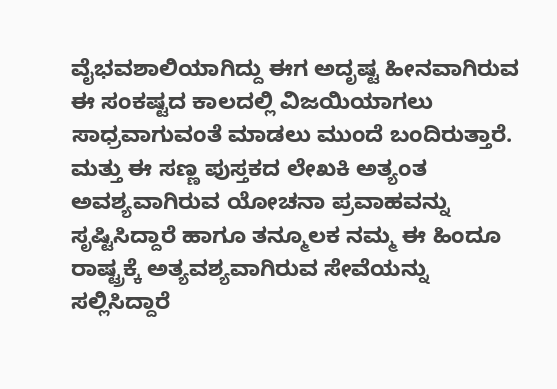ವೈಭವಶಾಲಿಯಾಗಿದ್ದು ಈಗ ಅದೃಷ್ಟ ಹೀನವಾಗಿರುವ ಈ ಸಂಕಷ್ಟದ ಕಾಲದಲ್ಲಿ ವಿಜಯಿಯಾಗಲು ಸಾಧ್ರವಾಗುವಂತೆ ಮಾಡಲು ಮುಂದೆ ಬಂದಿರುತ್ತಾರೆ. ಮತ್ತು ಈ ಸಣ್ಣ ಪುಸ್ತಕದ ಲೇಖಕಿ ಅತ್ಯಂತ ಅವಶ್ಯವಾಗಿರುವ ಯೋಚನಾ ಪ್ರವಾಹವನ್ನು ಸೃಷ್ಟಿಸಿದ್ದಾರೆ ಹಾಗೂ ತನ್ಮೂಲಕ ನಮ್ಮ ಈ ಹಿಂದೂ ರಾಷ್ಟ್ರಕ್ಕೆ ಅತ್ಯವಶ್ಯವಾಗಿರುವ ಸೇವೆಯನ್ನು ಸಲ್ಲಿಸಿದ್ದಾರೆ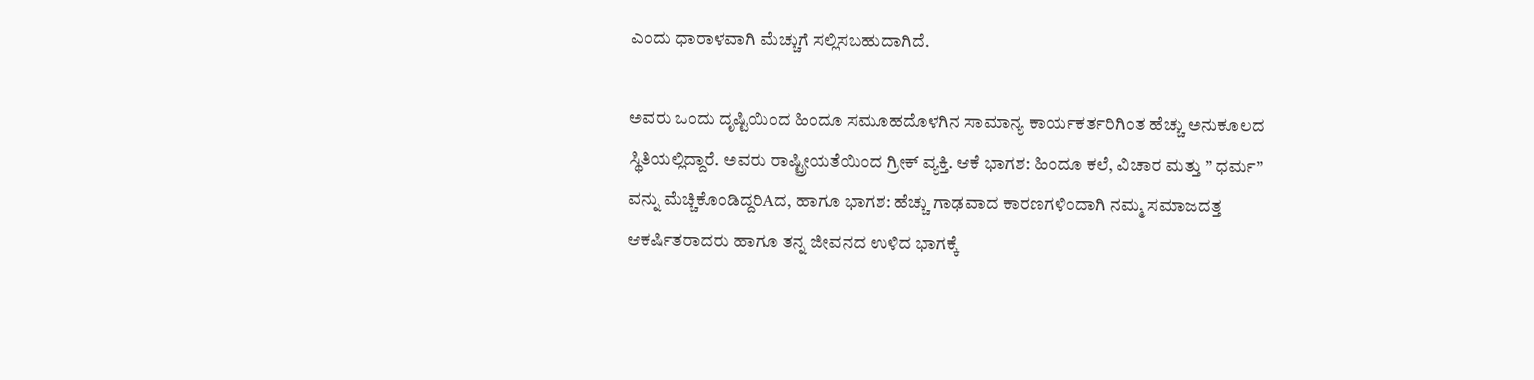ಎಂದು ಧಾರಾಳವಾಗಿ ಮೆಚ್ಚುಗೆ ಸಲ್ಲಿಸಬಹುದಾಗಿದೆ.

ಅವರು ಒಂದು ದೃಷ್ಟಿಯಿಂದ ಹಿಂದೂ ಸಮೂಹದೊಳಗಿನ ಸಾಮಾನ್ಯ ಕಾರ್ಯಕರ್ತರಿಗಿಂತ ಹೆಚ್ಚು ಅನುಕೂಲದ ಸ್ಥಿತಿಯಲ್ಲಿದ್ದಾರೆ. ಅವರು ರಾಷ್ಟ್ರೀಯತೆಯಿಂದ ಗ್ರೀಕ್ ವ್ಯಕ್ತಿ. ಆಕೆ ಭಾಗಶ: ಹಿಂದೂ ಕಲೆ, ವಿಚಾರ ಮತ್ತು ” ಧರ್ಮ” ವನ್ನು ಮೆಚ್ಚಿಕೊಂಡಿದ್ದರಿAದ, ಹಾಗೂ ಭಾಗಶ: ಹೆಚ್ಚು ಗಾಢವಾದ ಕಾರಣಗಳಿಂದಾಗಿ ನಮ್ಮ ಸಮಾಜದತ್ತ ಆಕರ್ಷಿತರಾದರು ಹಾಗೂ ತನ್ನ ಜೀವನದ ಉಳಿದ ಭಾಗಕ್ಕೆ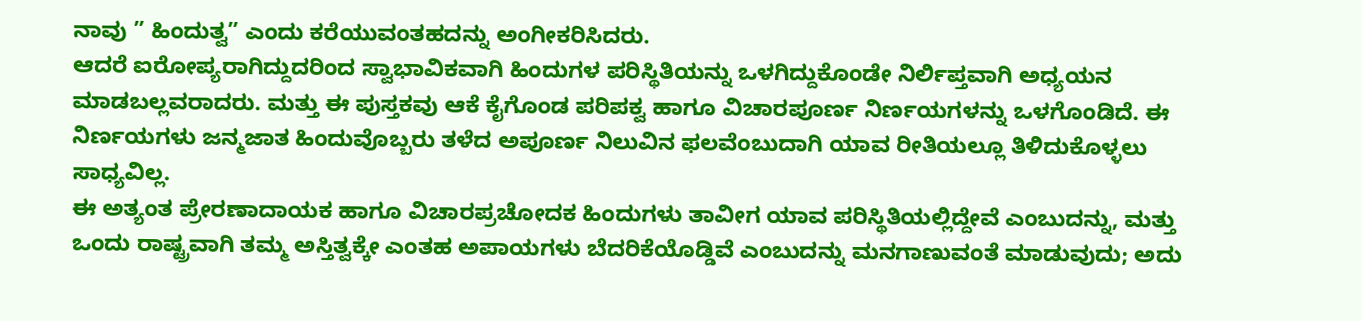ನಾವು ” ಹಿಂದುತ್ವ” ಎಂದು ಕರೆಯುವಂತಹದನ್ನು ಅಂಗೀಕರಿಸಿದರು.
ಆದರೆ ಐರೋಪ್ಯರಾಗಿದ್ದುದರಿಂದ ಸ್ವಾಭಾವಿಕವಾಗಿ ಹಿಂದುಗಳ ಪರಿಸ್ಥಿತಿಯನ್ನು ಒಳಗಿದ್ದುಕೊಂಡೇ ನಿರ್ಲಿಪ್ತವಾಗಿ ಅಧ್ಯಯನ ಮಾಡಬಲ್ಲವರಾದರು. ಮತ್ತು ಈ ಪುಸ್ತಕವು ಆಕೆ ಕೈಗೊಂಡ ಪರಿಪಕ್ವ ಹಾಗೂ ವಿಚಾರಪೂರ್ಣ ನಿರ್ಣಯಗಳನ್ನು ಒಳಗೊಂಡಿದೆ. ಈ ನಿರ್ಣಯಗಳು ಜನ್ಮಜಾತ ಹಿಂದುವೊಬ್ಬರು ತಳೆದ ಅಪೂರ್ಣ ನಿಲುವಿನ ಫಲವೆಂಬುದಾಗಿ ಯಾವ ರೀತಿಯಲ್ಲೂ ತಿಳಿದುಕೊಳ್ಳಲು ಸಾಧ್ಯವಿಲ್ಲ.
ಈ ಅತ್ಯಂತ ಪ್ರೇರಣಾದಾಯಕ ಹಾಗೂ ವಿಚಾರಪ್ರಚೋದಕ ಹಿಂದುಗಳು ತಾವೀಗ ಯಾವ ಪರಿಸ್ಥಿತಿಯಲ್ಲಿದ್ದೇವೆ ಎಂಬುದನ್ನು, ಮತ್ತು ಒಂದು ರಾಷ್ಟ್ರವಾಗಿ ತಮ್ಮ ಅಸ್ತಿತ್ವಕ್ಕೇ ಎಂತಹ ಅಪಾಯಗಳು ಬೆದರಿಕೆಯೊಡ್ಡಿವೆ ಎಂಬುದನ್ನು ಮನಗಾಣುವಂತೆ ಮಾಡುವುದು; ಅದು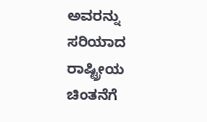ಅವರನ್ನು ಸರಿಯಾದ ರಾಷ್ಟ್ರೀಯ ಚಿಂತನೆಗೆ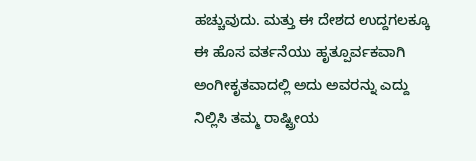ಹಚ್ಚುವುದು. ಮತ್ತು ಈ ದೇಶದ ಉದ್ದಗಲಕ್ಕೂ ಈ ಹೊಸ ವರ್ತನೆಯು ಹೃತ್ಪೂರ್ವಕವಾಗಿ ಅಂಗೀಕೃತವಾದಲ್ಲಿ ಅದು ಅವರನ್ನು ಎದ್ದು ನಿಲ್ಲಿಸಿ ತಮ್ಮ ರಾಷ್ಟ್ರೀಯ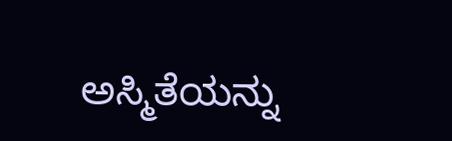ಅಸ್ಮಿತೆಯನ್ನು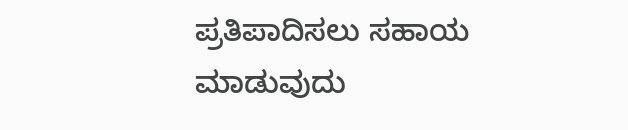ಪ್ರತಿಪಾದಿಸಲು ಸಹಾಯ ಮಾಡುವುದು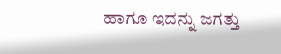ಹಾಗೂ ಇದನ್ನು ಜಗತ್ತು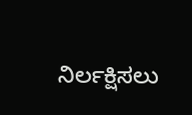ನಿರ್ಲಕ್ಷಿಸಲು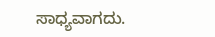ಸಾಧ್ಯವಾಗದು.